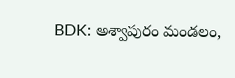BDK: అశ్వాపురం మండలం,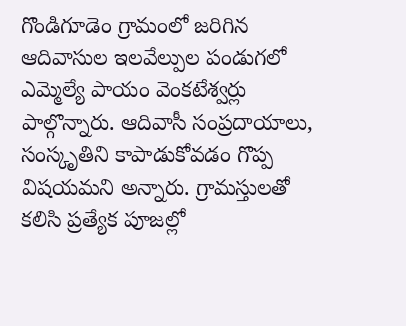గొండిగూడెం గ్రామంలో జరిగిన ఆదివాసుల ఇలవేల్పుల పండుగలో ఎమ్మెల్యే పాయం వెంకటేశ్వర్లు పాల్గొన్నారు. ఆదివాసీ సంప్రదాయాలు, సంస్కృతిని కాపాడుకోవడం గొప్ప విషయమని అన్నారు. గ్రామస్తులతో కలిసి ప్రత్యేక పూజల్లో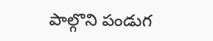పాల్గొని పండుగ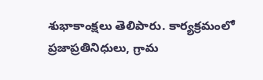శుభాకాంక్షలు తెలిపారు. కార్యక్రమంలో ప్రజాప్రతినిధులు, గ్రామ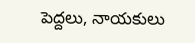పెద్దలు, నాయకులు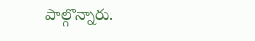పాల్గొన్నారు.